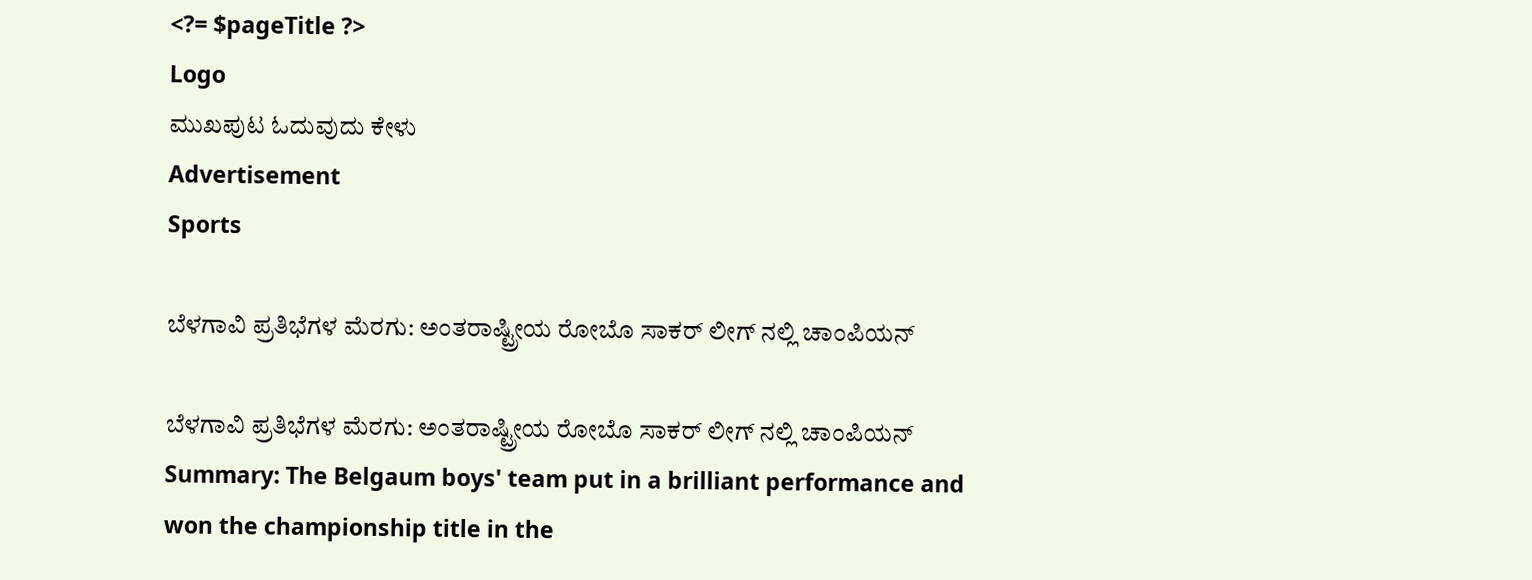<?= $pageTitle ?>
Logo
ಮುಖಪುಟ ಓದುವುದು ಕೇಳು
Advertisement
Sports

ಬೆಳಗಾವಿ ಪ್ರತಿಭೆಗಳ ಮೆರಗು: ಅಂತರಾಷ್ಟ್ರೀಯ ರೋಬೊ ಸಾಕರ್ ಲೀಗ್ ನಲ್ಲಿ ಚಾಂಪಿಯನ್

ಬೆಳಗಾವಿ ಪ್ರತಿಭೆಗಳ ಮೆರಗು: ಅಂತರಾಷ್ಟ್ರೀಯ ರೋಬೊ ಸಾಕರ್ ಲೀಗ್ ನಲ್ಲಿ ಚಾಂಪಿಯನ್
Summary: The Belgaum boys' team put in a brilliant performance and won the championship title in the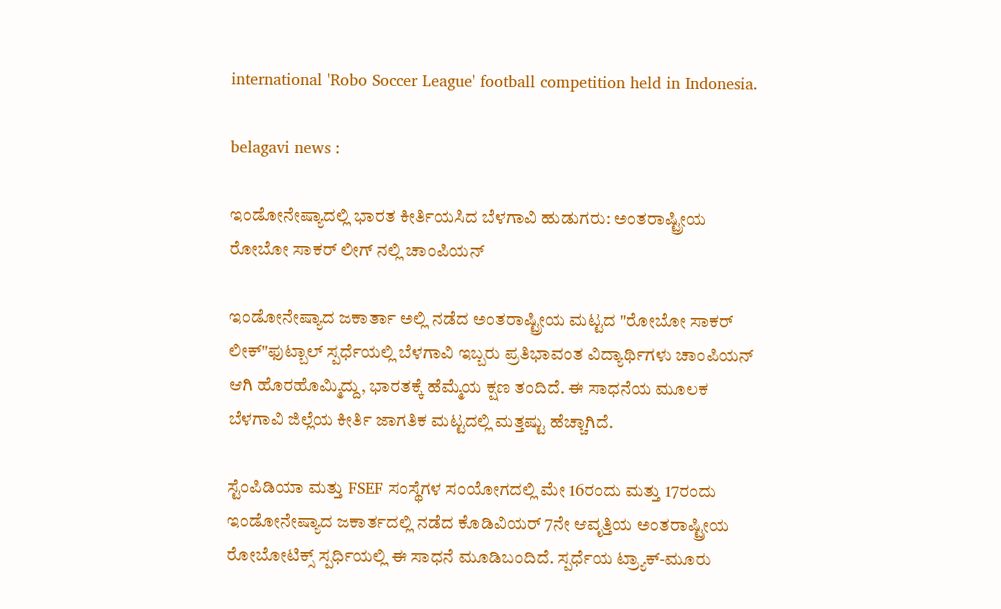international 'Robo Soccer League' football competition held in Indonesia.

belagavi news :

ಇಂಡೋನೇಷ್ಯಾದಲ್ಲಿ ಭಾರತ ಕೀರ್ತಿಯಸಿದ ಬೆಳಗಾವಿ ಹುಡುಗರು: ಅಂತರಾಷ್ಟ್ರೀಯ ರೋಬೋ ಸಾಕರ್ ಲೀಗ್ ನಲ್ಲಿ ಚಾಂಪಿಯನ್

ಇಂಡೋನೇಷ್ಯಾದ ಜಕಾರ್ತಾ ಅಲ್ಲಿ ನಡೆದ ಅಂತರಾಷ್ಟ್ರೀಯ ಮಟ್ಟದ "ರೋಬೋ ಸಾಕರ್ ಲೀಕ್"ಫುಟ್ಬಾಲ್ ಸ್ಪರ್ಧೆಯಲ್ಲಿ ಬೆಳಗಾವಿ ಇಬ್ಬರು ಪ್ರತಿಭಾವಂತ ವಿದ್ಯಾರ್ಥಿಗಳು ಚಾಂಪಿಯನ್ ಆಗಿ ಹೊರಹೊಮ್ಮಿದ್ದು, ಭಾರತಕ್ಕೆ ಹೆಮ್ಮೆಯ ಕ್ಷಣ ತಂದಿದೆ. ಈ ಸಾಧನೆಯ ಮೂಲಕ ಬೆಳಗಾವಿ ಜಿಲ್ಲೆಯ ಕೀರ್ತಿ ಜಾಗತಿಕ ಮಟ್ಟದಲ್ಲಿ ಮತ್ತಷ್ಟು ಹೆಚ್ಚಾಗಿದೆ.

ಸ್ಟೆಂಪಿಡಿಯಾ ಮತ್ತು FSEF ಸಂಸ್ಥೆಗಳ ಸಂಯೋಗದಲ್ಲಿ ಮೇ 16ರಂದು ಮತ್ತು 17ರಂದು ಇಂಡೋನೇಷ್ಯಾದ ಜಕಾರ್ತದಲ್ಲಿ ನಡೆದ ಕೊಡಿವಿಯರ್ 7ನೇ ಆವೃತ್ತಿಯ ಅಂತರಾಷ್ಟ್ರೀಯ ರೋಬೋಟಿಕ್ಸ್ ಸ್ಪರ್ಧಿಯಲ್ಲಿ ಈ ಸಾಧನೆ ಮೂಡಿಬಂದಿದೆ. ಸ್ಪರ್ಧೆಯ ಟ್ರ್ಯಾಕ್-ಮೂರು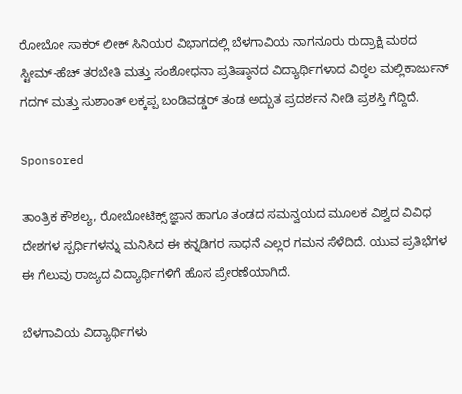ರೋಬೋ ಸಾಕರ್ ಲೀಕ್ ಸಿನಿಯರ ವಿಭಾಗದಲ್ಲಿ ಬೆಳಗಾವಿಯ ನಾಗನೂರು ರುದ್ರಾಕ್ಷಿ ಮಠದ ಸ್ಟೀಮ್-ಹೆಚ್ ತರಬೇತಿ ಮತ್ತು ಸಂಶೋಧನಾ ಪ್ರತಿಷ್ಠಾನದ ವಿದ್ಯಾರ್ಥಿಗಳಾದ ವಿಠ್ಠಲ ಮಲ್ಲಿಕಾರ್ಜುನ್ ಗದಗ್ ಮತ್ತು ಸುಶಾಂತ್ ಲಕ್ಕಪ್ಪ ಬಂಡಿವಡ್ಡರ್ ತಂಡ ಅದ್ಬುತ ಪ್ರದರ್ಶನ ನೀಡಿ ಪ್ರಶಸ್ತಿ ಗೆದ್ದಿದೆ.

Sponsored

ತಾಂತ್ರಿಕ ಕೌಶಲ್ಯ, ರೋಬೋಟಿಕ್ಸ್ ಜ್ಞಾನ ಹಾಗೂ ತಂಡದ ಸಮನ್ವಯದ ಮೂಲಕ ವಿಶ್ವದ ವಿವಿಧ ದೇಶಗಳ ಸ್ಪರ್ಧಿಗಳನ್ನು ಮನಿಸಿದ ಈ ಕನ್ನಡಿಗರ ಸಾಧನೆ ಎಲ್ಲರ ಗಮನ ಸೆಳೆದಿದೆ. ಯುವ ಪ್ರತಿಭೆಗಳ ಈ ಗೆಲುವು ರಾಜ್ಯದ ವಿದ್ಯಾರ್ಥಿಗಳಿಗೆ ಹೊಸ ಪ್ರೇರಣೆಯಾಗಿದೆ.

ಬೆಳಗಾವಿಯ ವಿದ್ಯಾರ್ಥಿಗಳು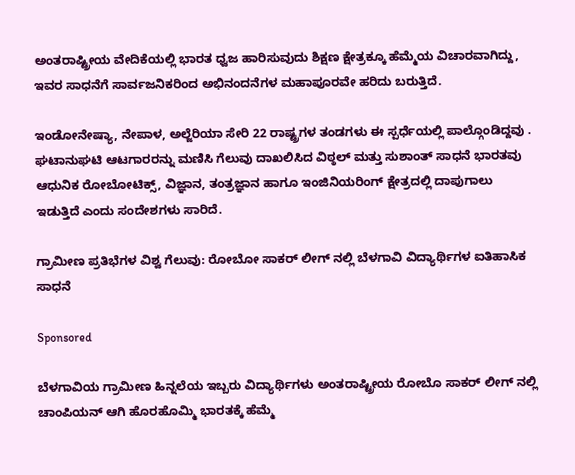ಅಂತರಾಷ್ಟ್ರೀಯ ವೇದಿಕೆಯಲ್ಲಿ ಭಾರತ ಧ್ವಜ ಹಾರಿಸುವುದು ಶಿಕ್ಷಣ ಕ್ಷೇತ್ರಕ್ಕೂ ಹೆಮ್ಮೆಯ ವಿಚಾರವಾಗಿದ್ದು, ಇವರ ಸಾಧನೆಗೆ ಸಾರ್ವಜನಿಕರಿಂದ ಅಭಿನಂದನೆಗಳ ಮಹಾಪೂರವೇ ಹರಿದು ಬರುತ್ತಿದೆ.

ಇಂಡೋನೇಷ್ಯಾ, ನೇಪಾಳ, ಅಲ್ಜೆರಿಯಾ ಸೇರಿ 22 ರಾಷ್ಟ್ರಗಳ ತಂಡಗಳು ಈ ಸ್ಪರ್ಧೆಯಲ್ಲಿ ಪಾಲ್ಗೊಂಡಿದ್ದವು . ಘಟಾನುಘಟಿ ಆಟಗಾರರನ್ನು ಮಣಿಸಿ ಗೆಲುವು ದಾಖಲಿಸಿದ ವಿಠ್ಠಲ್ ಮತ್ತು ಸುಶಾಂತ್ ಸಾಧನೆ ಭಾರತವು ಆಧುನಿಕ ರೋಬೋಟಿಕ್ಸ್, ವಿಜ್ಞಾನ, ತಂತ್ರಜ್ಞಾನ ಹಾಗೂ ಇಂಜಿನಿಯರಿಂಗ್ ಕ್ಷೇತ್ರದಲ್ಲಿ ದಾಪುಗಾಲು ಇಡುತ್ತಿದೆ ಎಂದು ಸಂದೇಶಗಳು ಸಾರಿದೆ.

ಗ್ರಾಮೀಣ ಪ್ರತಿಭೆಗಳ ವಿಶ್ವ ಗೆಲುವು: ರೋಬೋ ಸಾಕರ್ ಲೀಗ್ ನಲ್ಲಿ ಬೆಳಗಾವಿ ವಿದ್ಯಾರ್ಥಿಗಳ ಐತಿಹಾಸಿಕ ಸಾಧನೆ

Sponsored

ಬೆಳಗಾವಿಯ ಗ್ರಾಮೀಣ ಹಿನ್ನಲೆಯ ಇಬ್ಬರು ವಿದ್ಯಾರ್ಥಿಗಳು ಅಂತರಾಷ್ಟ್ರೀಯ ರೋಬೊ ಸಾಕರ್ ಲೀಗ್ ನಲ್ಲಿ ಚಾಂಪಿಯನ್ ಆಗಿ ಹೊರಹೊಮ್ಮಿ ಭಾರತಕ್ಕೆ ಹೆಮ್ಮೆ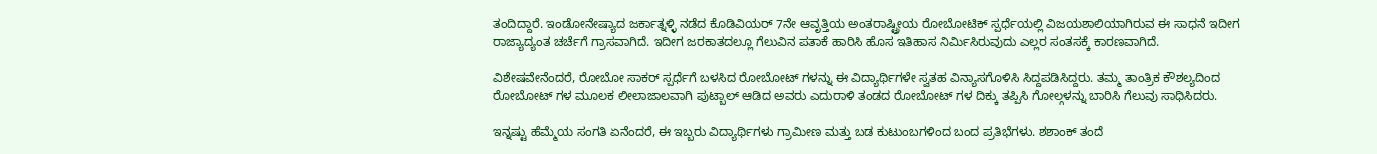ತಂದಿದ್ದಾರೆ. ಇಂಡೋನೇಷ್ಯಾದ ಜರ್ಕಾತ್ನಳ್ಳಿ ನಡೆದ ಕೊಡಿವಿಯರ್ 7ನೇ ಆವೃತ್ತಿಯ ಅಂತರಾಷ್ಟ್ರೀಯ ರೋಬೋಟಿಕ್ ಸ್ಪರ್ಧೆಯಲ್ಲಿ ವಿಜಯಶಾಲಿಯಾಗಿರುವ ಈ ಸಾಧನೆ ಇದೀಗ ರಾಜ್ಯಾದ್ಯಂತ ಚರ್ಚೆಗೆ ಗ್ರಾಸವಾಗಿದೆ. ಇದೀಗ ಜರಕಾತದಲ್ಲೂ ಗೆಲುವಿನ ಪತಾಕೆ ಹಾರಿಸಿ ಹೊಸ ಇತಿಹಾಸ ನಿರ್ಮಿಸಿರುವುದು ಎಲ್ಲರ ಸಂತಸಕ್ಕೆ ಕಾರಣವಾಗಿದೆ.

ವಿಶೇಷವೇನೆಂದರೆ, ರೋಬೋ ಸಾಕರ್ ಸ್ಪರ್ಧೆಗೆ ಬಳಸಿದ ರೋಬೋಟ್ ಗಳನ್ನು ಈ ವಿದ್ಯಾರ್ಥಿಗಳೇ ಸ್ವತಹ ವಿನ್ಯಾಸಗೊಳಿಸಿ ಸಿದ್ದಪಡಿಸಿದ್ದರು. ತಮ್ಮ ತಾಂತ್ರಿಕ ಕೌಶಲ್ಯದಿಂದ ರೋಬೋಟ್ ಗಳ ಮೂಲಕ ಲೀಲಾಜಾಲವಾಗಿ ಪುಟ್ಬಾಲ್ ಆಡಿದ ಅವರು ಎದುರಾಳಿ ತಂಡದ ರೋಬೋಟ್ ಗಳ ದಿಕ್ಕು ತಪ್ಪಿಸಿ ಗೋಲ್ಗಳನ್ನು ಬಾರಿಸಿ ಗೆಲುವು ಸಾಧಿಸಿದರು.

ಇನ್ನಷ್ಟು ಹೆಮ್ಮೆಯ ಸಂಗತಿ ಏನೆಂದರೆ, ಈ ಇಬ್ಬರು ವಿದ್ಯಾರ್ಥಿಗಳು ಗ್ರಾಮೀಣ ಮತ್ತು ಬಡ ಕುಟುಂಬಗಳಿಂದ ಬಂದ ಪ್ರತಿಭೆಗಳು. ಶಶಾಂಕ್ ತಂದೆ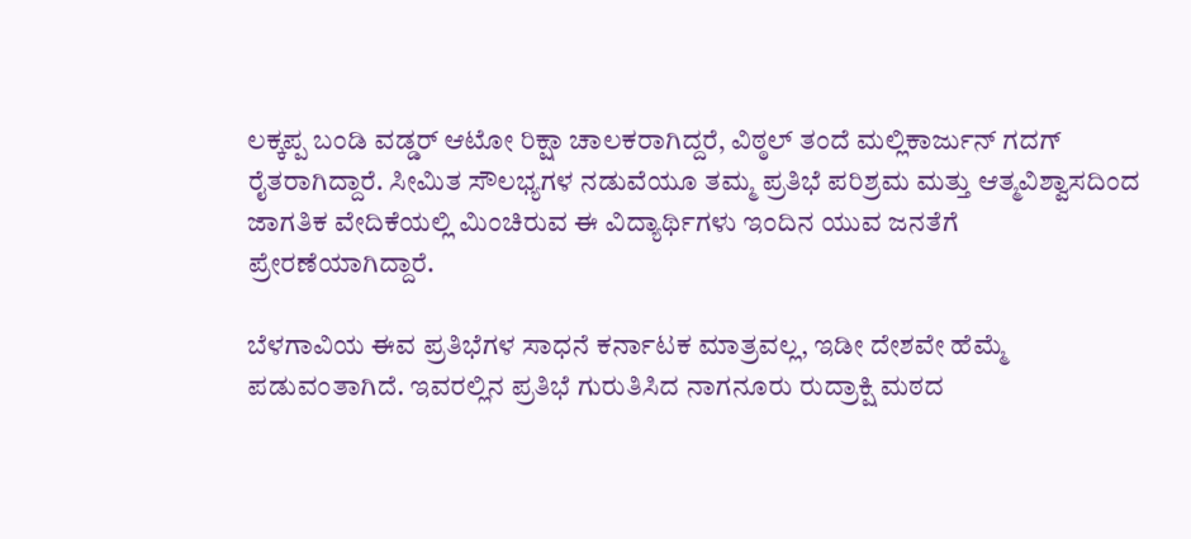ಲಕ್ಕಪ್ಪ ಬಂಡಿ ವಡ್ಡರ್ ಆಟೋ ರಿಕ್ಷಾ ಚಾಲಕರಾಗಿದ್ದರೆ, ವಿಠ್ಠಲ್ ತಂದೆ ಮಲ್ಲಿಕಾರ್ಜುನ್ ಗದಗ್ ರೈತರಾಗಿದ್ದಾರೆ. ಸೀಮಿತ ಸೌಲಭ್ಯಗಳ ನಡುವೆಯೂ ತಮ್ಮ ಪ್ರತಿಭೆ ಪರಿಶ್ರಮ ಮತ್ತು ಆತ್ಮವಿಶ್ವಾಸದಿಂದ ಜಾಗತಿಕ ವೇದಿಕೆಯಲ್ಲಿ ಮಿಂಚಿರುವ ಈ ವಿದ್ಯಾರ್ಥಿಗಳು ಇಂದಿನ ಯುವ ಜನತೆಗೆ ಪ್ರೇರಣೆಯಾಗಿದ್ದಾರೆ.

ಬೆಳಗಾವಿಯ ಈವ ಪ್ರತಿಭೆಗಳ ಸಾಧನೆ ಕರ್ನಾಟಕ ಮಾತ್ರವಲ್ಲ, ಇಡೀ ದೇಶವೇ ಹೆಮ್ಮೆ ಪಡುವಂತಾಗಿದೆ. ಇವರಲ್ಲಿನ ಪ್ರತಿಭೆ ಗುರುತಿಸಿದ ನಾಗನೂರು ರುದ್ರಾಕ್ಷಿ ಮಠದ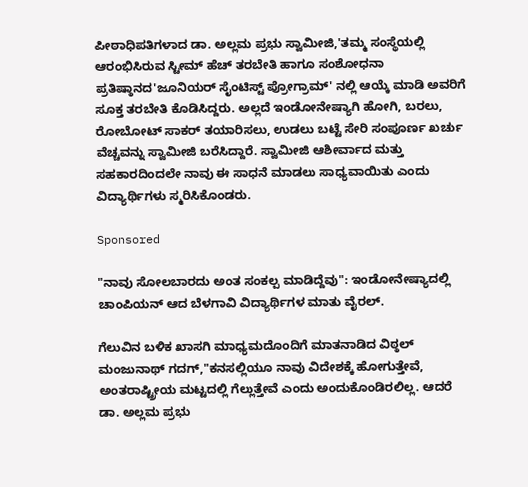ಪೀಠಾಧಿಪತಿಗಳಾದ ಡಾ. ಅಲ್ಲಮ ಪ್ರಭು ಸ್ವಾಮೀಜಿ,'ತಮ್ಮ ಸಂಸ್ಥೆಯಲ್ಲಿ ಆರಂಭಿಸಿರುವ ಸ್ಟೀಮ್ ಹೆಚ್ ತರಬೇತಿ ಹಾಗೂ ಸಂಶೋಧನಾ ಪ್ರತಿಷ್ಠಾನದ'ಜೂನಿಯರ್ ಸೈಂಟಿಸ್ಟ್ ಪ್ರೋಗ್ರಾಮ್' ನಲ್ಲಿ ಆಯ್ಕೆ ಮಾಡಿ ಅವರಿಗೆ ಸೂಕ್ತ ತರಬೇತಿ ಕೊಡಿಸಿದ್ದರು. ಅಲ್ಲದೆ ಇಂಡೋನೇಷ್ಯಾಗಿ ಹೋಗಿ, ಬರಲು, ರೋಬೋಟ್ ಸಾಕರ್ ತಯಾರಿಸಲು, ಉಡಲು ಬಟ್ಟೆ ಸೇರಿ ಸಂಪೂರ್ಣ ಖರ್ಚು ವೆಚ್ಚವನ್ನು ಸ್ವಾಮೀಜಿ ಬರೆಸಿದ್ದಾರೆ. ಸ್ವಾಮೀಜಿ ಆಶೀರ್ವಾದ ಮತ್ತು ಸಹಕಾರದಿಂದಲೇ ನಾವು ಈ ಸಾಧನೆ ಮಾಡಲು ಸಾಧ್ಯವಾಯಿತು ಎಂದು ವಿದ್ಯಾರ್ಥಿಗಳು ಸ್ಮರಿಸಿಕೊಂಡರು.

Sponsored

"ನಾವು ಸೋಲಬಾರದು ಅಂತ ಸಂಕಲ್ಪ ಮಾಡಿದ್ದೆವು": ಇಂಡೋನೇಷ್ಯಾದಲ್ಲಿ ಚಾಂಪಿಯನ್ ಆದ ಬೆಳಗಾವಿ ವಿದ್ಯಾರ್ಥಿಗಳ ಮಾತು ವೈರಲ್.

ಗೆಲುವಿನ ಬಳಿಕ ಖಾಸಗಿ ಮಾಧ್ಯಮದೊಂದಿಗೆ ಮಾತನಾಡಿದ ವಿಠ್ಠಲ್ ಮಂಜುನಾಥ್ ಗದಗ್,"ಕನಸಲ್ಲಿಯೂ ನಾವು ವಿದೇಶಕ್ಕೆ ಹೋಗುತ್ತೇವೆ, ಅಂತರಾಷ್ಟ್ರೀಯ ಮಟ್ಟದಲ್ಲಿ ಗೆಲ್ಲುತ್ತೇವೆ ಎಂದು ಅಂದುಕೊಂಡಿರಲಿಲ್ಲ. ಆದರೆ ಡಾ. ಅಲ್ಲಮ ಪ್ರಭು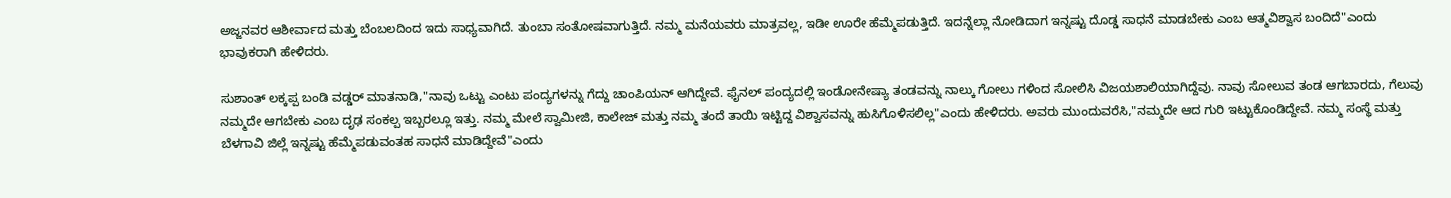ಅಜ್ಜನವರ ಆಶೀರ್ವಾದ ಮತ್ತು ಬೆಂಬಲದಿಂದ ಇದು ಸಾಧ್ಯವಾಗಿದೆ. ತುಂಬಾ ಸಂತೋಷವಾಗುತ್ತಿದೆ. ನಮ್ಮ ಮನೆಯವರು ಮಾತ್ರವಲ್ಲ, ಇಡೀ ಊರೇ ಹೆಮ್ಮೆಪಡುತ್ತಿದೆ. ಇದನ್ನೆಲ್ಲಾ ನೋಡಿದಾಗ ಇನ್ನಷ್ಟು ದೊಡ್ಡ ಸಾಧನೆ ಮಾಡಬೇಕು ಎಂಬ ಆತ್ಮವಿಶ್ವಾಸ ಬಂದಿದೆ"ಎಂದು ಭಾವುಕರಾಗಿ ಹೇಳಿದರು.

ಸುಶಾಂತ್ ಲಕ್ಕಪ್ಪ ಬಂಡಿ ವಡ್ಡರ್ ಮಾತನಾಡಿ,"ನಾವು ಒಟ್ಟು ಎಂಟು ಪಂದ್ಯಗಳನ್ನು ಗೆದ್ದು ಚಾಂಪಿಯನ್ ಆಗಿದ್ದೇವೆ. ಫೈನಲ್ ಪಂದ್ಯದಲ್ಲಿ ಇಂಡೋನೇಷ್ಯಾ ತಂಡವನ್ನು ನಾಲ್ಕು ಗೋಲು ಗಳಿಂದ ಸೋಲಿಸಿ ವಿಜಯಶಾಲಿಯಾಗಿದ್ದೆವು. ನಾವು ಸೋಲುವ ತಂಡ ಆಗಬಾರದು, ಗೆಲುವು ನಮ್ಮದೇ ಆಗಬೇಕು ಎಂಬ ದೃಢ ಸಂಕಲ್ಪ ಇಬ್ಬರಲ್ಲೂ ಇತ್ತು. ನಮ್ಮ ಮೇಲೆ ಸ್ವಾಮೀಜಿ, ಕಾಲೇಜ್ ಮತ್ತು ನಮ್ಮ ತಂದೆ ತಾಯಿ ಇಟ್ಟಿದ್ದ ವಿಶ್ವಾಸವನ್ನು ಹುಸಿಗೊಳಿಸಲಿಲ್ಲ"ಎಂದು ಹೇಳಿದರು. ಅವರು ಮುಂದುವರೆಸಿ,"ನಮ್ಮದೇ ಆದ ಗುರಿ ಇಟ್ಟುಕೊಂಡಿದ್ದೇವೆ. ನಮ್ಮ ಸಂಸ್ಥೆ ಮತ್ತು ಬೆಳಗಾವಿ ಜಿಲ್ಲೆ ಇನ್ನಷ್ಟು ಹೆಮ್ಮೆಪಡುವಂತಹ ಸಾಧನೆ ಮಾಡಿದ್ದೇವೆ"ಎಂದು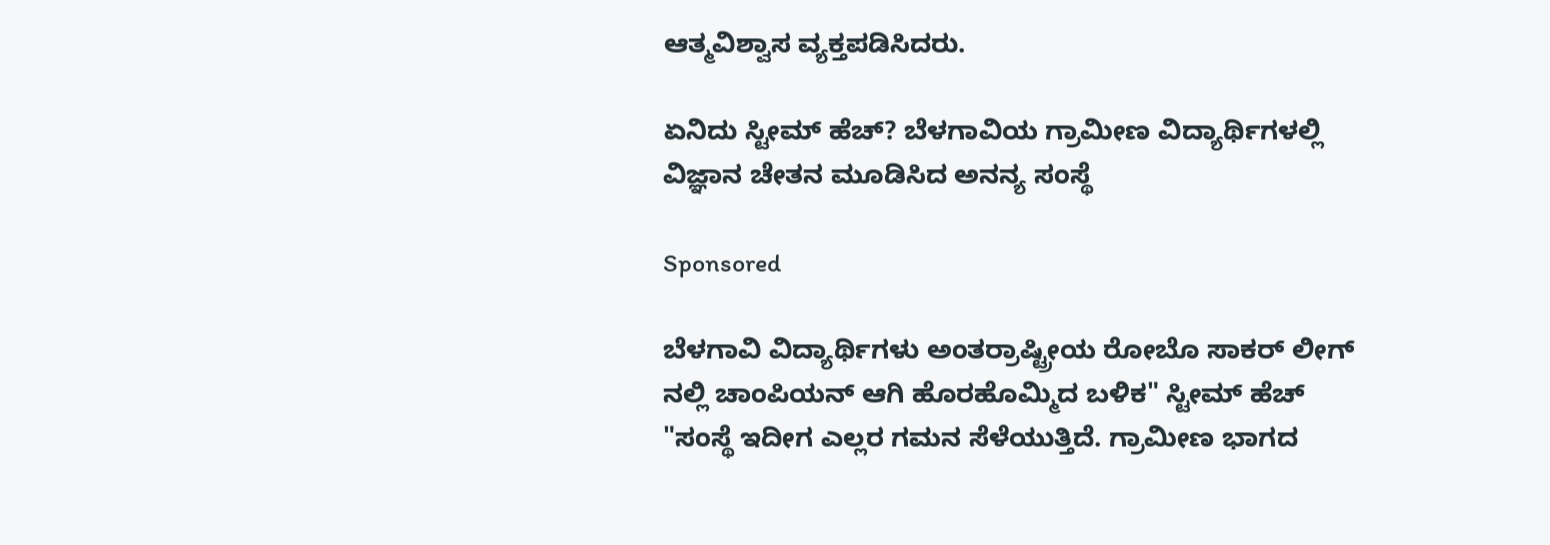ಆತ್ಮವಿಶ್ವಾಸ ವ್ಯಕ್ತಪಡಿಸಿದರು.

ಏನಿದು ಸ್ಟೀಮ್ ಹೆಚ್? ಬೆಳಗಾವಿಯ ಗ್ರಾಮೀಣ ವಿದ್ಯಾರ್ಥಿಗಳಲ್ಲಿ ವಿಜ್ಞಾನ ಚೇತನ ಮೂಡಿಸಿದ ಅನನ್ಯ ಸಂಸ್ಥೆ

Sponsored

ಬೆಳಗಾವಿ ವಿದ್ಯಾರ್ಥಿಗಳು ಅಂತರ್ರಾಷ್ಟ್ರೀಯ ರೋಬೊ ಸಾಕರ್ ಲೀಗ್ ನಲ್ಲಿ ಚಾಂಪಿಯನ್ ಆಗಿ ಹೊರಹೊಮ್ಮಿದ ಬಳಿಕ" ಸ್ಟೀಮ್ ಹೆಚ್ "ಸಂಸ್ಥೆ ಇದೀಗ ಎಲ್ಲರ ಗಮನ ಸೆಳೆಯುತ್ತಿದೆ. ಗ್ರಾಮೀಣ ಭಾಗದ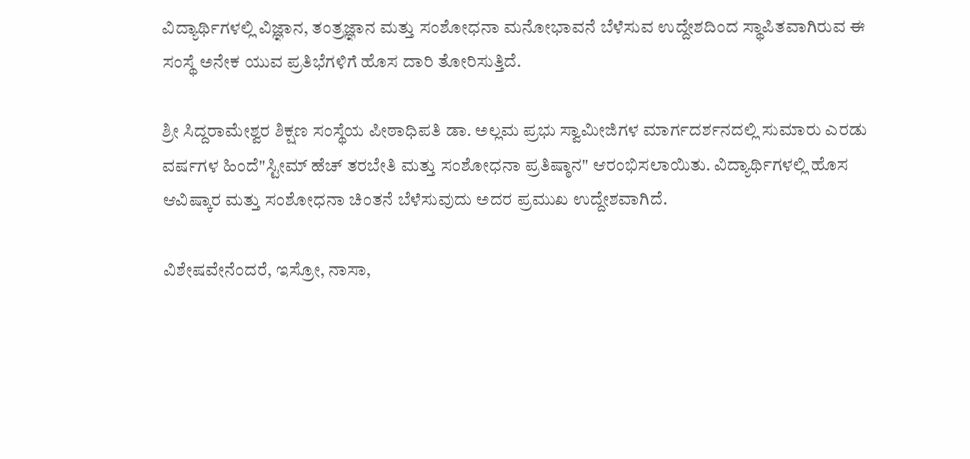ವಿದ್ಯಾರ್ಥಿಗಳಲ್ಲಿ ವಿಜ್ಞಾನ, ತಂತ್ರಜ್ಞಾನ ಮತ್ತು ಸಂಶೋಧನಾ ಮನೋಭಾವನೆ ಬೆಳೆಸುವ ಉದ್ದೇಶದಿಂದ ಸ್ಥಾಪಿತವಾಗಿರುವ ಈ ಸಂಸ್ಥೆ ಅನೇಕ ಯುವ ಪ್ರತಿಭೆಗಳಿಗೆ ಹೊಸ ದಾರಿ ತೋರಿಸುತ್ತಿದೆ.

ಶ್ರೀ ಸಿದ್ದರಾಮೇಶ್ವರ ಶಿಕ್ಷಣ ಸಂಸ್ಥೆಯ ಪೀಠಾಧಿಪತಿ ಡಾ. ಅಲ್ಲಮ ಪ್ರಭು ಸ್ವಾಮೀಜಿಗಳ ಮಾರ್ಗದರ್ಶನದಲ್ಲಿ ಸುಮಾರು ಎರಡು ವರ್ಷಗಳ ಹಿಂದೆ"ಸ್ಟೀಮ್ ಹೆಚ್ ತರಬೇತಿ ಮತ್ತು ಸಂಶೋಧನಾ ಪ್ರತಿಷ್ಠಾನ" ಆರಂಭಿಸಲಾಯಿತು. ವಿದ್ಯಾರ್ಥಿಗಳಲ್ಲಿ ಹೊಸ ಆವಿಷ್ಕಾರ ಮತ್ತು ಸಂಶೋಧನಾ ಚಿಂತನೆ ಬೆಳೆಸುವುದು ಅದರ ಪ್ರಮುಖ ಉದ್ದೇಶವಾಗಿದೆ.

ವಿಶೇಷವೇನೆಂದರೆ, ಇಸ್ರೋ, ನಾಸಾ,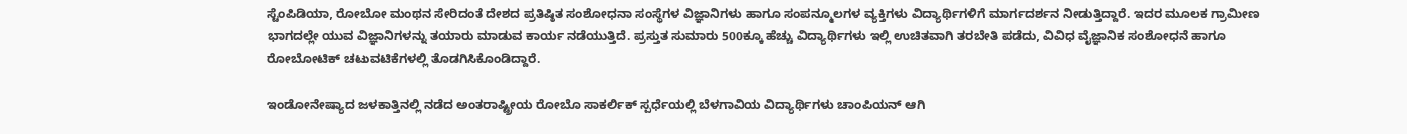ಸ್ಟೆಂಪಿಡಿಯಾ, ರೋಬೋ ಮಂಥನ ಸೇರಿದಂತೆ ದೇಶದ ಪ್ರತಿಷ್ಠಿತ ಸಂಶೋಧನಾ ಸಂಸ್ಥೆಗಳ ವಿಜ್ಞಾನಿಗಳು ಹಾಗೂ ಸಂಪನ್ಮೂಲಗಳ ವ್ಯಕ್ತಿಗಳು ವಿದ್ಯಾರ್ಥಿಗಳಿಗೆ ಮಾರ್ಗದರ್ಶನ ನೀಡುತ್ತಿದ್ದಾರೆ. ಇದರ ಮೂಲಕ ಗ್ರಾಮೀಣ ಭಾಗದಲ್ಲೇ ಯುವ ವಿಜ್ಞಾನಿಗಳನ್ನು ತಯಾರು ಮಾಡುವ ಕಾರ್ಯ ನಡೆಯುತ್ತಿದೆ. ಪ್ರಸ್ತುತ ಸುಮಾರು 500ಕ್ಕೂ ಹೆಚ್ಚು ವಿದ್ಯಾರ್ಥಿಗಳು ಇಲ್ಲಿ ಉಚಿತವಾಗಿ ತರಬೇತಿ ಪಡೆದು, ವಿವಿಧ ವೈಜ್ಞಾನಿಕ ಸಂಶೋಧನೆ ಹಾಗೂ ರೋಬೋಟಿಕ್ ಚಟುವಟಿಕೆಗಳಲ್ಲಿ ತೊಡಗಿಸಿಕೊಂಡಿದ್ದಾರೆ.

ಇಂಡೋನೇಷ್ಯಾದ ಜಳಕಾತ್ತಿನಲ್ಲಿ ನಡೆದ ಅಂತರಾಷ್ಟ್ರೀಯ ರೋಬೊ ಸಾಕರ್ಲಿಕ್ ಸ್ಪರ್ಧೆಯಲ್ಲಿ ಬೆಳಗಾವಿಯ ವಿದ್ಯಾರ್ಥಿಗಳು ಚಾಂಪಿಯನ್ ಆಗಿ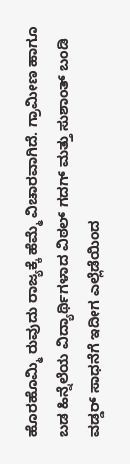ಹೊರಹೊಮ್ಮಿ ರುವುದು ರಾಜ್ಯಕ್ಕೆ ಹೆಮ್ಮೆ ವಿಚಾರವಾಗಿದೆ. ಗ್ರಾಮೀಣ ಹಾಗೂ ಬಡ ಹಿನ್ನೆಲೆಯ ವಿದ್ಯಾರ್ಥಿಗಳಾದ ವಿಠಲ್ ಗದಗ್ ಮತ್ತು ಸುಶಾಂತ್ ಬಂಡಿ ವಡ್ಡರ್ ಸಾಧನೆಗೆ ಇದೀಗ ಎಲ್ಲೆಡೆಯಿಂದ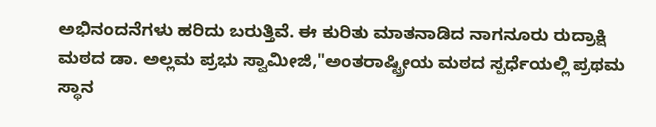ಅಭಿನಂದನೆಗಳು ಹರಿದು ಬರುತ್ತಿವೆ. ಈ ಕುರಿತು ಮಾತನಾಡಿದ ನಾಗನೂರು ರುದ್ರಾಕ್ಷಿ ಮಠದ ಡಾ. ಅಲ್ಲಮ ಪ್ರಭು ಸ್ವಾಮೀಜಿ,"ಅಂತರಾಷ್ಟ್ರೀಯ ಮಠದ ಸ್ಪರ್ಧೆಯಲ್ಲಿ ಪ್ರಥಮ ಸ್ಥಾನ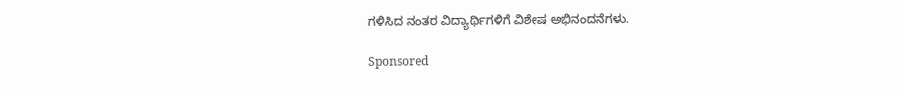ಗಳಿಸಿದ ನಂತರ ವಿದ್ಯಾರ್ಥಿಗಳಿಗೆ ವಿಶೇಷ ಅಭಿನಂದನೆಗಳು.

Sponsored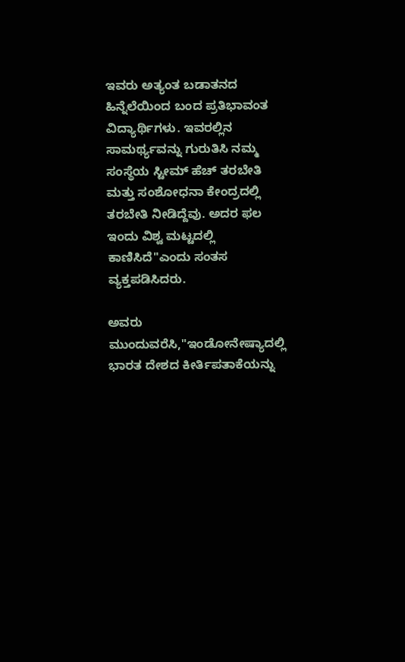ಇವರು ಅತ್ಯಂತ ಬಡಾತನದ ಹಿನ್ನೆಲೆಯಿಂದ ಬಂದ ಪ್ರತಿಭಾವಂತ ವಿದ್ಯಾರ್ಥಿಗಳು. ಇವರಲ್ಲಿನ ಸಾಮರ್ಥ್ಯವನ್ನು ಗುರುತಿಸಿ ನಮ್ಮ ಸಂಸ್ಥೆಯ ಸ್ಟೀಮ್ ಹೆಚ್ ತರಬೇತಿ ಮತ್ತು ಸಂಶೋಧನಾ ಕೇಂದ್ರದಲ್ಲಿ ತರಬೇತಿ ನೀಡಿದ್ದೆವು. ಅದರ ಫಲ ಇಂದು ವಿಶ್ವ ಮಟ್ಟದಲ್ಲಿ ಕಾಣಿಸಿದೆ"ಎಂದು ಸಂತಸ ವ್ಯಕ್ತಪಡಿಸಿದರು.

ಅವರು ಮುಂದುವರೆಸಿ,"ಇಂಡೋನೇಷ್ಯಾದಲ್ಲಿ ಭಾರತ ದೇಶದ ಕೀರ್ತಿಪತಾಕೆಯನ್ನು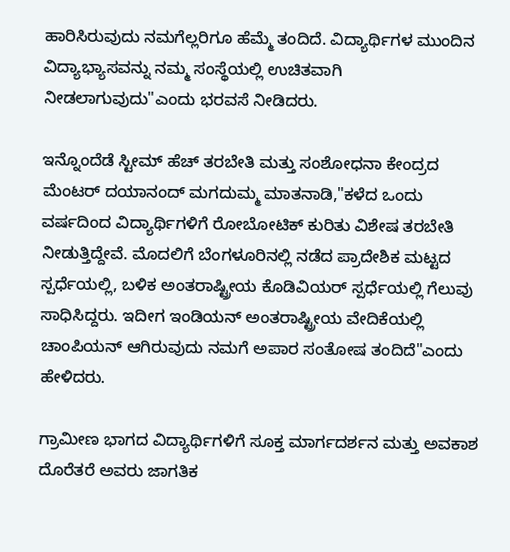ಹಾರಿಸಿರುವುದು ನಮಗೆಲ್ಲರಿಗೂ ಹೆಮ್ಮೆ ತಂದಿದೆ. ವಿದ್ಯಾರ್ಥಿಗಳ ಮುಂದಿನ ವಿದ್ಯಾಭ್ಯಾಸವನ್ನು ನಮ್ಮ ಸಂಸ್ಥೆಯಲ್ಲಿ ಉಚಿತವಾಗಿ ನೀಡಲಾಗುವುದು"ಎಂದು ಭರವಸೆ ನೀಡಿದರು.

ಇನ್ನೊಂದೆಡೆ ಸ್ಟೀಮ್ ಹೆಚ್ ತರಬೇತಿ ಮತ್ತು ಸಂಶೋಧನಾ ಕೇಂದ್ರದ ಮೆಂಟರ್ ದಯಾನಂದ್ ಮಗದುಮ್ಮ ಮಾತನಾಡಿ,"ಕಳೆದ ಒಂದು ವರ್ಷದಿಂದ ವಿದ್ಯಾರ್ಥಿಗಳಿಗೆ ರೋಬೋಟಿಕ್ ಕುರಿತು ವಿಶೇಷ ತರಬೇತಿ ನೀಡುತ್ತಿದ್ದೇವೆ. ಮೊದಲಿಗೆ ಬೆಂಗಳೂರಿನಲ್ಲಿ ನಡೆದ ಪ್ರಾದೇಶಿಕ ಮಟ್ಟದ ಸ್ಪರ್ಧೆಯಲ್ಲಿ, ಬಳಿಕ ಅಂತರಾಷ್ಟ್ರೀಯ ಕೊಡಿವಿಯರ್ ಸ್ಪರ್ಧೆಯಲ್ಲಿ ಗೆಲುವು ಸಾಧಿಸಿದ್ದರು. ಇದೀಗ ಇಂಡಿಯನ್ ಅಂತರಾಷ್ಟ್ರೀಯ ವೇದಿಕೆಯಲ್ಲಿ ಚಾಂಪಿಯನ್ ಆಗಿರುವುದು ನಮಗೆ ಅಪಾರ ಸಂತೋಷ ತಂದಿದೆ"ಎಂದು ಹೇಳಿದರು.

ಗ್ರಾಮೀಣ ಭಾಗದ ವಿದ್ಯಾರ್ಥಿಗಳಿಗೆ ಸೂಕ್ತ ಮಾರ್ಗದರ್ಶನ ಮತ್ತು ಅವಕಾಶ ದೊರೆತರೆ ಅವರು ಜಾಗತಿಕ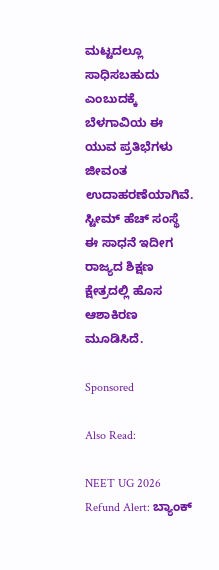ಮಟ್ಟದಲ್ಲೂ ಸಾಧಿಸಬಹುದು ಎಂಬುದಕ್ಕೆ ಬೆಳಗಾವಿಯ ಈ ಯುವ ಪ್ರತಿಭೆಗಳು ಜೀವಂತ ಉದಾಹರಣೆಯಾಗಿವೆ. ಸ್ಟೀಮ್ ಹೆಚ್ ಸಂಸ್ಥೆ ಈ ಸಾಧನೆ ಇದೀಗ ರಾಜ್ಯದ ಶಿಕ್ಷಣ ಕ್ಷೇತ್ರದಲ್ಲಿ ಹೊಸ ಆಶಾಕಿರಣ ಮೂಡಿಸಿದೆ.

Sponsored

Also Read:

NEET UG 2026 Refund Alert: ಬ್ಯಾಂಕ್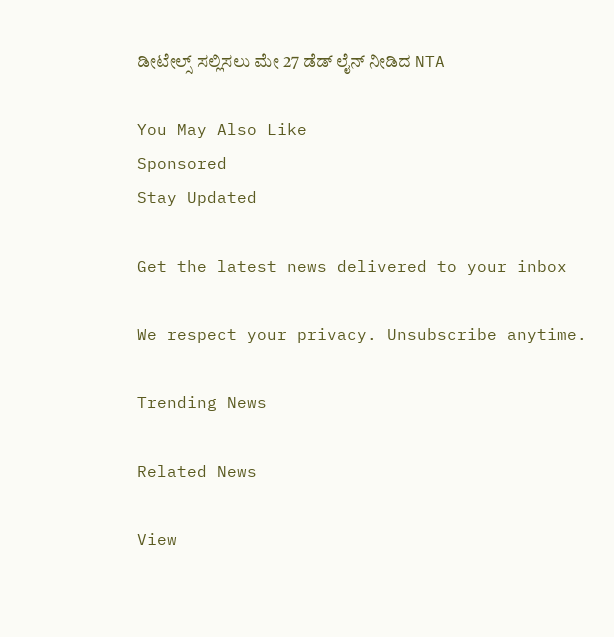ಡೀಟೇಲ್ಸ್ ಸಲ್ಲಿಸಲು ಮೇ 27 ಡೆಡ್ ಲೈನ್ ನೀಡಿದ NTA

You May Also Like
Sponsored
Stay Updated

Get the latest news delivered to your inbox

We respect your privacy. Unsubscribe anytime.

Trending News

Related News

View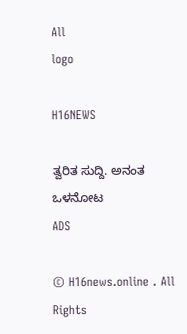All
logo

H16NEWS

ತ್ವರಿತ ಸುದ್ದಿ. ಅನಂತ ಒಳನೋಟ
ADS

© H16news.online . All Rights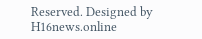Reserved. Designed by H16news.online